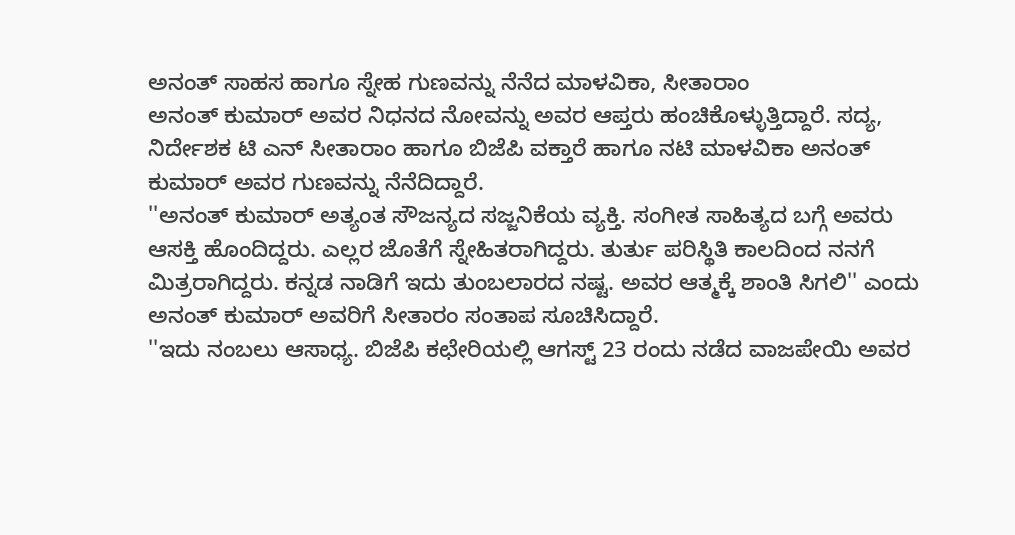ಅನಂತ್ ಸಾಹಸ ಹಾಗೂ ಸ್ನೇಹ ಗುಣವನ್ನು ನೆನೆದ ಮಾಳವಿಕಾ, ಸೀತಾರಾಂ
ಅನಂತ್ ಕುಮಾರ್ ಅವರ ನಿಧನದ ನೋವನ್ನು ಅವರ ಆಪ್ತರು ಹಂಚಿಕೊಳ್ಳುತ್ತಿದ್ದಾರೆ. ಸದ್ಯ, ನಿರ್ದೇಶಕ ಟಿ ಎನ್ ಸೀತಾರಾಂ ಹಾಗೂ ಬಿಜೆಪಿ ವಕ್ತಾರೆ ಹಾಗೂ ನಟಿ ಮಾಳವಿಕಾ ಅನಂತ್ ಕುಮಾರ್ ಅವರ ಗುಣವನ್ನು ನೆನೆದಿದ್ದಾರೆ.
''ಅನಂತ್ ಕುಮಾರ್ ಅತ್ಯಂತ ಸೌಜನ್ಯದ ಸಜ್ಜನಿಕೆಯ ವ್ಯಕ್ತಿ. ಸಂಗೀತ ಸಾಹಿತ್ಯದ ಬಗ್ಗೆ ಅವರು ಆಸಕ್ತಿ ಹೊಂದಿದ್ದರು. ಎಲ್ಲರ ಜೊತೆಗೆ ಸ್ನೇಹಿತರಾಗಿದ್ದರು. ತುರ್ತು ಪರಿಸ್ಥಿತಿ ಕಾಲದಿಂದ ನನಗೆ ಮಿತ್ರರಾಗಿದ್ದರು. ಕನ್ನಡ ನಾಡಿಗೆ ಇದು ತುಂಬಲಾರದ ನಷ್ಟ. ಅವರ ಆತ್ಮಕ್ಕೆ ಶಾಂತಿ ಸಿಗಲಿ'' ಎಂದು ಅನಂತ್ ಕುಮಾರ್ ಅವರಿಗೆ ಸೀತಾರಂ ಸಂತಾಪ ಸೂಚಿಸಿದ್ದಾರೆ.
''ಇದು ನಂಬಲು ಆಸಾಧ್ಯ. ಬಿಜೆಪಿ ಕಛೇರಿಯಲ್ಲಿ ಆಗಸ್ಟ್ 23 ರಂದು ನಡೆದ ವಾಜಪೇಯಿ ಅವರ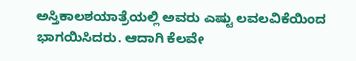ಅಸ್ತಿಕಾಲಶಯಾತ್ರೆಯಲ್ಲಿ ಅವರು ಎಷ್ಟು ಲವಲವಿಕೆಯಿಂದ ಭಾಗಯಿಸಿದರು. ಆದಾಗಿ ಕೆಲವೇ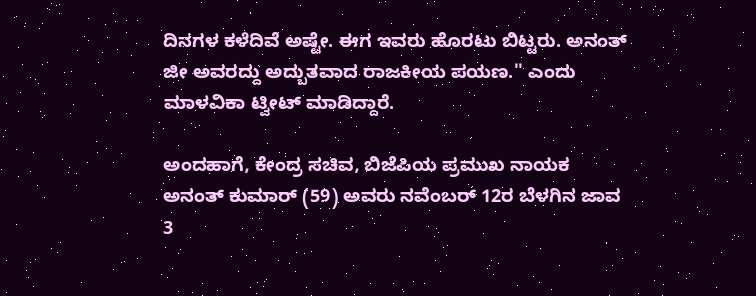ದಿನಗಳ ಕಳೆದಿವೆ ಅಷ್ಟೇ. ಈಗ ಇವರು ಹೊರಟು ಬಿಟ್ಟರು. ಅನಂತ್ ಜೀ ಅವರದ್ದು ಅದ್ಬುತವಾದ ರಾಜಕೀಯ ಪಯಣ.'' ಎಂದು ಮಾಳವಿಕಾ ಟ್ವೀಟ್ ಮಾಡಿದ್ದಾರೆ.

ಅಂದಹಾಗೆ, ಕೇಂದ್ರ ಸಚಿವ, ಬಿಜೆಪಿಯ ಪ್ರಮುಖ ನಾಯಕ ಅನಂತ್ ಕುಮಾರ್ (59) ಅವರು ನವೆಂಬರ್ 12ರ ಬೆಳಗಿನ ಜಾವ 3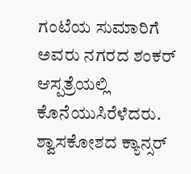ಗಂಟೆಯ ಸುಮಾರಿಗೆ ಅವರು ನಗರದ ಶಂಕರ್ ಆಸ್ಪತ್ರೆಯಲ್ಲಿ ಕೊನೆಯುಸಿರೆಳೆದರು. ಶ್ವಾಸಕೋಶದ ಕ್ಯಾನ್ಸರ್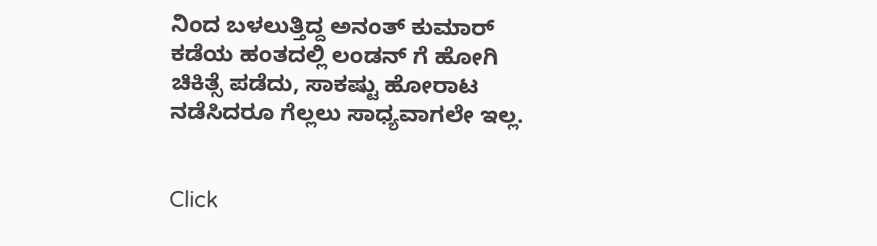ನಿಂದ ಬಳಲುತ್ತಿದ್ದ ಅನಂತ್ ಕುಮಾರ್ ಕಡೆಯ ಹಂತದಲ್ಲಿ ಲಂಡನ್ ಗೆ ಹೋಗಿ ಚಿಕಿತ್ಸೆ ಪಡೆದು, ಸಾಕಷ್ಟು ಹೋರಾಟ ನಡೆಸಿದರೂ ಗೆಲ್ಲಲು ಸಾಧ್ಯವಾಗಲೇ ಇಲ್ಲ.


Click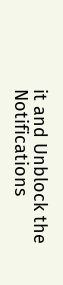it and Unblock the Notifications